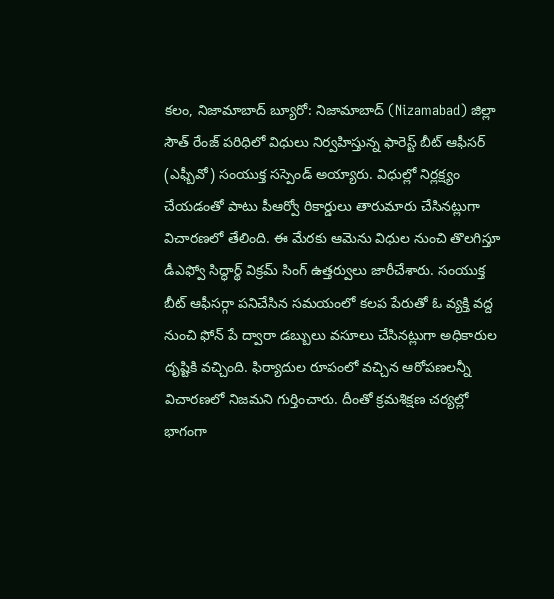కలం, నిజామాబాద్ బ్యూరో: నిజామాబాద్ (Nizamabad) జిల్లా సౌత్ రేంజ్ పరిధిలో విధులు నిర్వహిస్తున్న ఫారెస్ట్ బీట్ ఆఫీసర్ (ఎఫ్బీవో) సంయుక్త సస్పెండ్ అయ్యారు. విధుల్లో నిర్లక్ష్యం చేయడంతో పాటు పీఆర్వో రికార్డులు తారుమారు చేసినట్లుగా విచారణలో తేలింది. ఈ మేరకు ఆమెను విధుల నుంచి తొలగిస్తూ డీఎఫ్వో సిద్ధార్థ్ విక్రమ్ సింగ్ ఉత్తర్వులు జారీచేశారు. సంయుక్త బీట్ ఆఫీసర్గా పనిచేసిన సమయంలో కలప పేరుతో ఓ వ్యక్తి వద్ద నుంచి ఫోన్ పే ద్వారా డబ్బులు వసూలు చేసినట్లుగా అధికారుల దృష్టికి వచ్చింది. ఫిర్యాదుల రూపంలో వచ్చిన ఆరోపణలన్నీ విచారణలో నిజమని గుర్తించారు. దీంతో క్రమశిక్షణ చర్యల్లో భాగంగా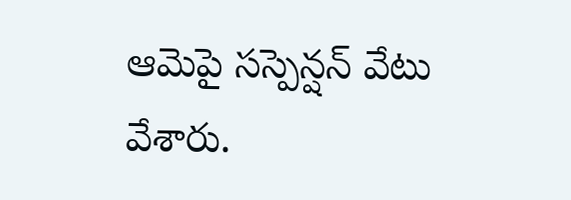ఆమెపై సస్పెన్షన్ వేటు వేశారు.